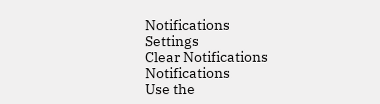Notifications
Settings
Clear Notifications
Notifications
Use the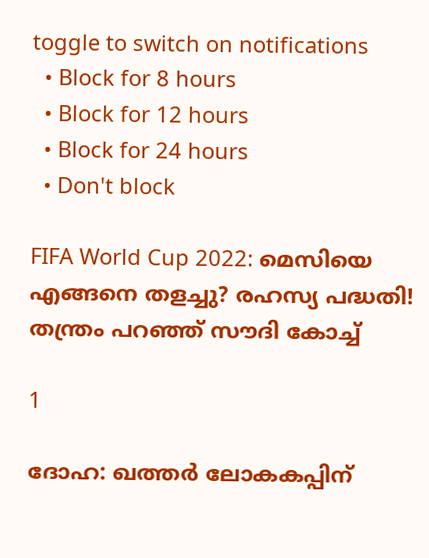toggle to switch on notifications
  • Block for 8 hours
  • Block for 12 hours
  • Block for 24 hours
  • Don't block

FIFA World Cup 2022: മെസിയെ എങ്ങനെ തളച്ചു? രഹസ്യ പദ്ധതി! തന്ത്രം പറഞ്ഞ് സൗദി കോച്ച്

1

ദോഹ: ഖത്തര്‍ ലോകകപ്പിന്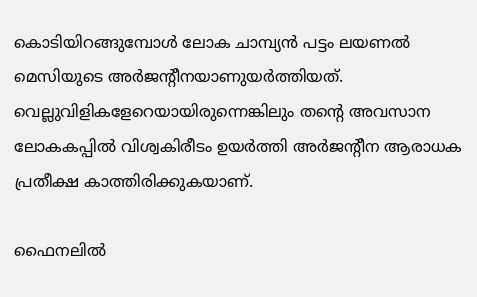കൊടിയിറങ്ങുമ്പോള്‍ ലോക ചാമ്പ്യന്‍ പട്ടം ലയണല്‍ മെസിയുടെ അര്‍ജന്റീനയാണുയര്‍ത്തിയത്. വെല്ലുവിളികളേറെയായിരുന്നെങ്കിലും തന്റെ അവസാന ലോകകപ്പില്‍ വിശ്വകിരീടം ഉയര്‍ത്തി അര്‍ജന്റീന ആരാധക പ്രതീക്ഷ കാത്തിരിക്കുകയാണ്.

ഫൈനലില്‍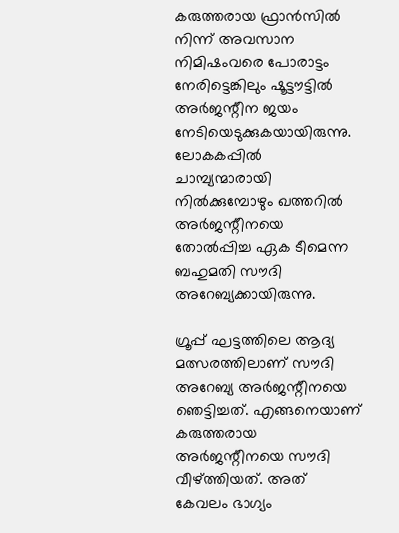കരുത്തരായ ഫ്രാന്‍സില്‍ നിന്ന് അവസാന നിമിഷംവരെ പോരാട്ടം നേരിട്ടെങ്കിലും ഷൂട്ടൗട്ടില്‍ അര്‍ജന്റീന ജയം നേടിയെടുക്കുകയായിരുന്നു. ലോകകപ്പില്‍ ചാമ്പ്യന്മാരായി നില്‍ക്കുമ്പോഴും ഖത്തറില്‍ അര്‍ജന്റീനയെ തോല്‍പ്പിച്ച ഏക ടീമെന്ന ബഹുമതി സൗദി അറേബ്യക്കായിരുന്നു.

ഗ്രൂപ്പ് ഘട്ടത്തിലെ ആദ്യ മത്സരത്തിലാണ് സൗദി അറേബ്യ അര്‍ജന്റീനയെ ഞെട്ടിച്ചത്. എങ്ങനെയാണ് കരുത്തരായ അര്‍ജന്റീനയെ സൗദി വീഴ്ത്തിയത്. അത് കേവലം ഭാഗ്യം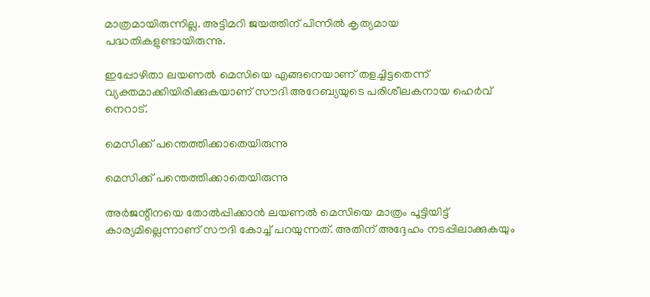മാത്രമായിരുന്നില്ല. അട്ടിമറി ജയത്തിന് പിന്നില്‍ കൃത്യമായ പദ്ധതികളുണ്ടായിരുന്നു.

ഇപ്പോഴിതാ ലയണല്‍ മെസിയെ എങ്ങനെയാണ് തളച്ചിട്ടതെന്ന് വ്യക്തമാക്കിയിരിക്കുകയാണ് സൗദി അറേബ്യയുടെ പരിശീലകനായ ഹെര്‍വ് നെറാട്.

മെസിക്ക് പന്തെത്തിക്കാതെയിരുന്നു

മെസിക്ക് പന്തെത്തിക്കാതെയിരുന്നു

അര്‍ജന്റീനയെ തോല്‍പ്പിക്കാന്‍ ലയണല്‍ മെസിയെ മാത്രം പൂട്ടിയിട്ട് കാര്യമില്ലെന്നാണ് സൗദി കോച്ച് പറയുന്നത്. അതിന് അദ്ദേഹം നടപ്പിലാക്കുകയും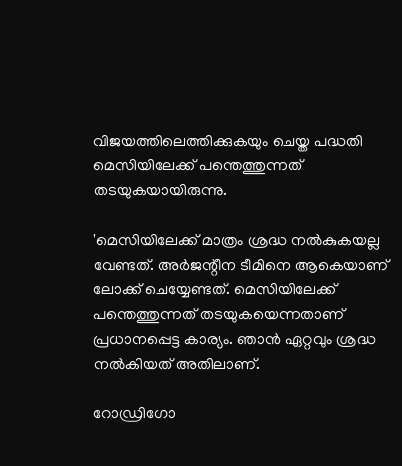വിജയത്തിലെത്തിക്കുകയും ചെയ്ത പദ്ധതി മെസിയിലേക്ക് പന്തെത്തുന്നത് തടയുകയായിരുന്നു.

'മെസിയിലേക്ക് മാത്രം ശ്രദ്ധ നല്‍കുകയല്ല വേണ്ടത്. അര്‍ജന്റീന ടീമിനെ ആകെയാണ് ലോക്ക് ചെയ്യേണ്ടത്. മെസിയിലേക്ക് പന്തെത്തുന്നത് തടയുകയെന്നതാണ് പ്രധാനപ്പെട്ട കാര്യം. ഞാന്‍ ഏറ്റവും ശ്രദ്ധ നല്‍കിയത് അതിലാണ്.

റോഡ്രിഗോ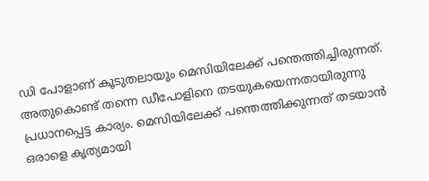ഡി പോളാണ് കൂടുതലായും മെസിയിലേക്ക് പന്തെത്തിച്ചിരുന്നത്. അതുകൊണ്ട് തന്നെ ഡീപോളിനെ തടയുകയെന്നതായിരുന്നു പ്രധാനപ്പെട്ട കാര്യം. മെസിയിലേക്ക് പന്തെത്തിക്കുന്നത് തടയാന്‍ ഒരാളെ കൃത്യമായി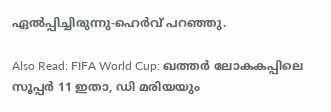ഏല്‍പ്പിച്ചിരുന്നു-ഹെര്‍വ് പറഞ്ഞു.

Also Read: FIFA World Cup: ഖത്തര്‍ ലോകകപ്പിലെ സൂപ്പര്‍ 11 ഇതാ, ഡി മരിയയും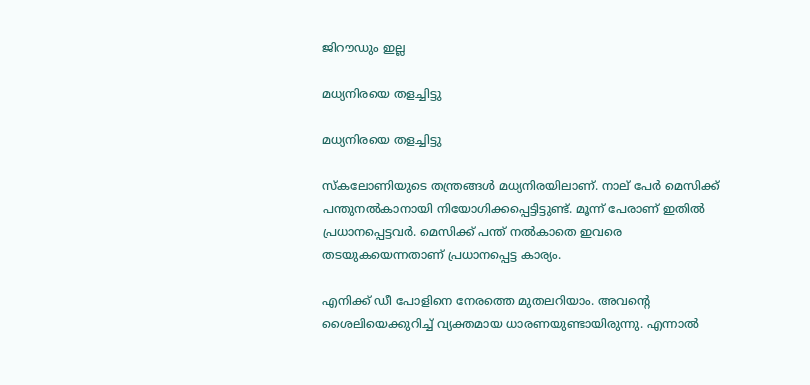ജിറൗഡും ഇല്ല

മധ്യനിരയെ തളച്ചിട്ടു

മധ്യനിരയെ തളച്ചിട്ടു

സ്‌കലോണിയുടെ തന്ത്രങ്ങള്‍ മധ്യനിരയിലാണ്. നാല് പേര്‍ മെസിക്ക് പന്തുനല്‍കാനായി നിയോഗിക്കപ്പെട്ടിട്ടുണ്ട്. മൂന്ന് പേരാണ് ഇതില്‍ പ്രധാനപ്പെട്ടവര്‍. മെസിക്ക് പന്ത് നല്‍കാതെ ഇവരെ തടയുകയെന്നതാണ് പ്രധാനപ്പെട്ട കാര്യം.

എനിക്ക് ഡീ പോളിനെ നേരത്തെ മുതലറിയാം. അവന്റെ ശൈലിയെക്കുറിച്ച് വ്യക്തമായ ധാരണയുണ്ടായിരുന്നു. എന്നാല്‍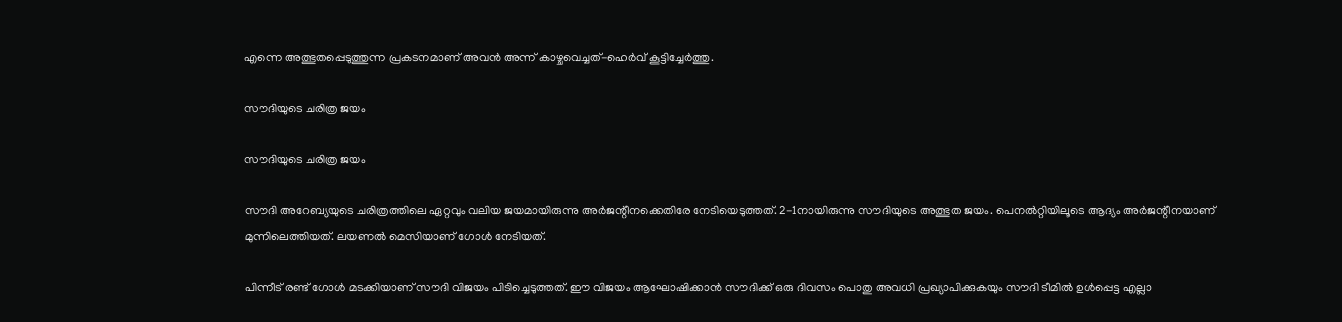എന്നെ അത്ഭുതപ്പെടുത്തുന്ന പ്രകടനമാണ് അവന്‍ അന്ന് കാഴ്ചവെച്ചത്-ഹെര്‍വ് കൂട്ടിച്ചേര്‍ത്തു.

സൗദിയുടെ ചരിത്ര ജയം

സൗദിയുടെ ചരിത്ര ജയം

സൗദി അറേബ്യയുടെ ചരിത്രത്തിലെ ഏറ്റവും വലിയ ജയമായിരുന്നു അര്‍ജന്റീനക്കെതിരേ നേടിയെടുത്തത്. 2-1നായിരുന്നു സൗദിയുടെ അത്ഭുത ജയം. പെനല്‍റ്റിയിലൂടെ ആദ്യം അര്‍ജന്റീനയാണ് മുന്നിലെത്തിയത്. ലയണല്‍ മെസിയാണ് ഗോള്‍ നേടിയത്.

പിന്നീട് രണ്ട് ഗോള്‍ മടക്കിയാണ് സൗദി വിജയം പിടിച്ചെടുത്തത്. ഈ വിജയം ആഘോഷിക്കാന്‍ സൗദിക്ക് ഒരു ദിവസം പൊതു അവധി പ്രഖ്യാപിക്കുകയും സൗദി ടീമില്‍ ഉള്‍പ്പെട്ട എല്ലാ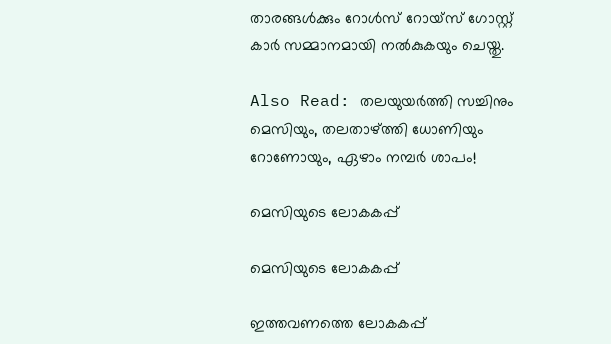താരങ്ങള്‍ക്കും റോള്‍സ് റോയ്‌സ് ഗോസ്റ്റ് കാര്‍ സമ്മാനമായി നല്‍കുകയും ചെയ്തു.

Also Read: തലയുയര്‍ത്തി സച്ചിനും മെസിയും, തലതാഴ്ത്തി ധോണിയും റോണോയും, ഏഴാം നമ്പര്‍ ശാപം!

മെസിയുടെ ലോകകപ്പ്

മെസിയുടെ ലോകകപ്പ്

ഇത്തവണത്തെ ലോകകപ്പ്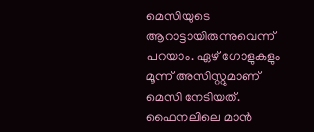മെസിയുടെ ആറാട്ടായിരുന്നുവെന്ന് പറയാം. ഏഴ് ഗോളുകളും മൂന്ന് അസിസ്റ്റുമാണ് മെസി നേടിയത്. ഫൈനലിലെ മാന്‍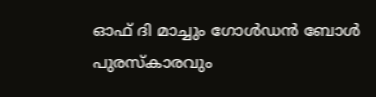ഓഫ് ദി മാച്ചും ഗോള്‍ഡന്‍ ബോള്‍ പുരസ്‌കാരവും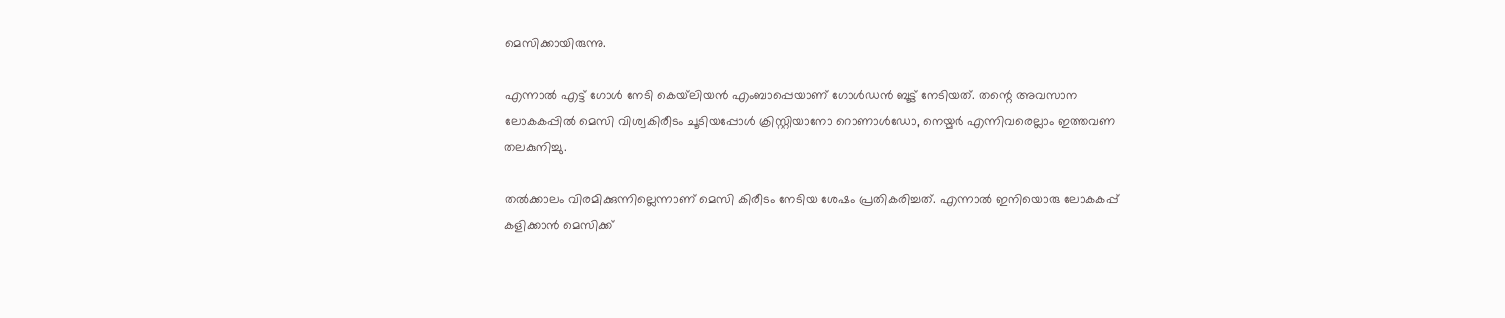മെസിക്കായിരുന്നു.

എന്നാല്‍ എട്ട് ഗോള്‍ നേടി കെയ്‌ലിയന്‍ എംബാപ്പെയാണ് ഗോള്‍ഡന്‍ ബൂട്ട് നേടിയത്. തന്റെ അവസാന ലോകകപ്പില്‍ മെസി വിശ്വകിരീടം ചൂടിയപ്പോള്‍ ക്രിസ്റ്റിയാനോ റൊണാള്‍ഡോ, നെയ്മര്‍ എന്നിവരെല്ലാം ഇത്തവണ തലകുനിച്ചു.

തല്‍ക്കാലം വിരമിക്കുന്നില്ലെന്നാണ് മെസി കിരീടം നേടിയ ശേഷം പ്രതികരിച്ചത്. എന്നാല്‍ ഇനിയൊരു ലോകകപ്പ് കളിക്കാന്‍ മെസിക്ക്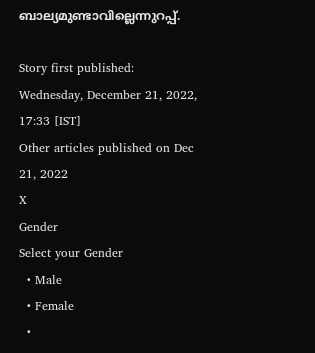ബാല്യമുണ്ടാവില്ലെന്നുറപ്പ്.

Story first published: Wednesday, December 21, 2022, 17:33 [IST]
Other articles published on Dec 21, 2022
X
Gender
Select your Gender
  • Male
  • Female
  •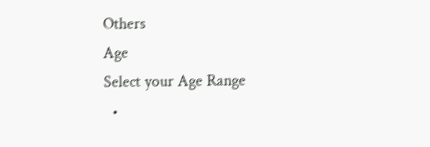Others
Age
Select your Age Range
  •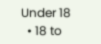Under 18
  • 18 to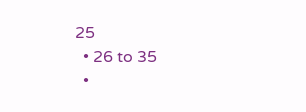25
  • 26 to 35
  •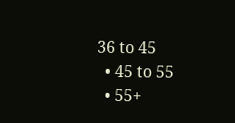36 to 45
  • 45 to 55
  • 55+